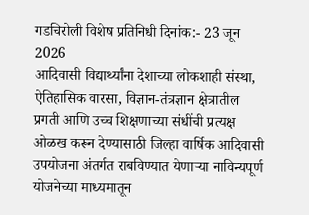गडचिरोली विशेष प्रतिनिधी दिनांक:- 23 जून 2026
आदिवासी विद्यार्थ्यांना देशाच्या लोकशाही संस्था, ऐतिहासिक वारसा, विज्ञान-तंत्रज्ञान क्षेत्रातील प्रगती आणि उच्च शिक्षणाच्या संधींची प्रत्यक्ष ओळख करून देण्यासाठी जिल्हा वार्षिक आदिवासी उपयोजना अंतर्गत राबविण्यात येणाऱ्या नाविन्यपूर्ण योजनेच्या माध्यमातून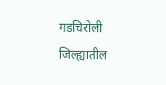गडचिरोली जिल्ह्यातील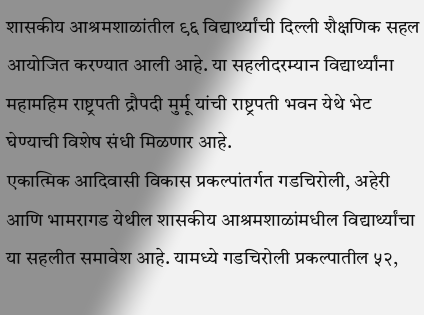शासकीय आश्रमशाळांतील ९६ विद्यार्थ्यांची दिल्ली शैक्षणिक सहल आयोजित करण्यात आली आहे. या सहलीदरम्यान विद्यार्थ्यांना महामहिम राष्ट्रपती द्रौपदी मुर्मू यांची राष्ट्रपती भवन येथे भेट घेण्याची विशेष संधी मिळणार आहे.
एकात्मिक आदिवासी विकास प्रकल्पांतर्गत गडचिरोली, अहेरी आणि भामरागड येथील शासकीय आश्रमशाळांमधील विद्यार्थ्यांचा या सहलीत समावेश आहे. यामध्ये गडचिरोली प्रकल्पातील ५२,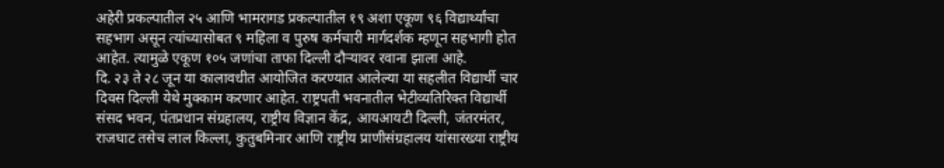अहेरी प्रकल्पातील २५ आणि भामरागड प्रकल्पातील १९ अशा एकूण ९६ विद्यार्थ्यांचा सहभाग असून त्यांच्यासोबत ९ महिला व पुरुष कर्मचारी मार्गदर्शक म्हणून सहभागी होत आहेत. त्यामुळे एकूण १०५ जणांचा ताफा दिल्ली दौऱ्यावर रवाना झाला आहे.
दि. २३ ते २८ जून या कालावधीत आयोजित करण्यात आलेल्या या सहलीत विद्यार्थी चार दिवस दिल्ली येथे मुक्काम करणार आहेत. राष्ट्रपती भवनातील भेटीव्यतिरिक्त विद्यार्थी संसद भवन, पंतप्रधान संग्रहालय, राष्ट्रीय विज्ञान केंद्र, आयआयटी दिल्ली, जंतरमंतर, राजघाट तसेच लाल किल्ला, कुतुबमिनार आणि राष्ट्रीय प्राणीसंग्रहालय यांसारख्या राष्ट्रीय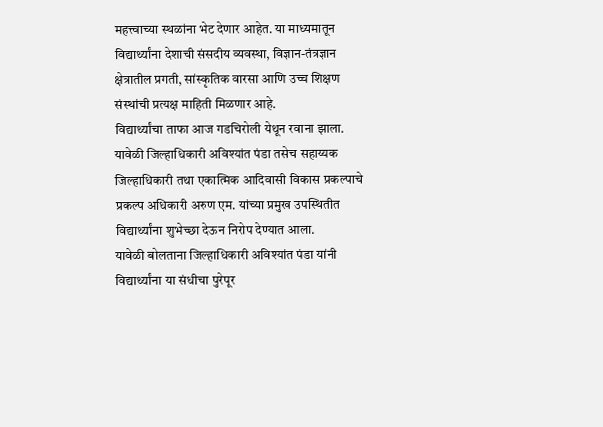महत्त्वाच्या स्थळांना भेट देणार आहेत. या माध्यमातून विद्यार्थ्यांना देशाची संसदीय व्यवस्था, विज्ञान-तंत्रज्ञान क्षेत्रातील प्रगती, सांस्कृतिक वारसा आणि उच्च शिक्षण संस्थांची प्रत्यक्ष माहिती मिळणार आहे.
विद्यार्थ्यांचा ताफा आज गडचिरोली येथून रवाना झाला. यावेळी जिल्हाधिकारी अविश्यांत पंडा तसेच सहाय्यक जिल्हाधिकारी तथा एकात्मिक आदिवासी विकास प्रकल्पाचे प्रकल्प अधिकारी अरुण एम. यांच्या प्रमुख उपस्थितीत विद्यार्थ्यांना शुभेच्छा देऊन निरोप देण्यात आला.
यावेळी बोलताना जिल्हाधिकारी अविश्यांत पंडा यांनी विद्यार्थ्यांना या संधीचा पुरेपूर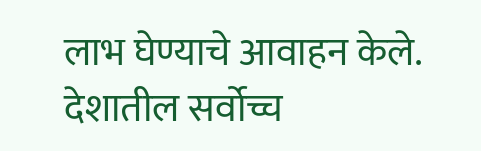लाभ घेण्याचे आवाहन केले. देशातील सर्वोच्च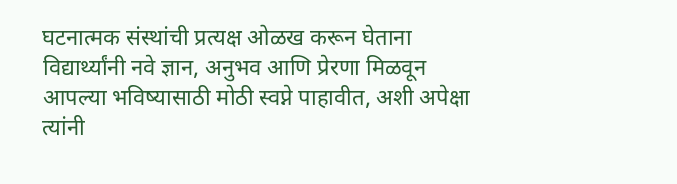घटनात्मक संस्थांची प्रत्यक्ष ओळख करून घेताना विद्यार्थ्यांनी नवे ज्ञान, अनुभव आणि प्रेरणा मिळवून आपल्या भविष्यासाठी मोठी स्वप्ने पाहावीत, अशी अपेक्षा त्यांनी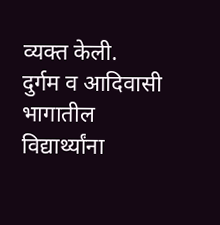व्यक्त केली.
दुर्गम व आदिवासी भागातील विद्यार्थ्यांना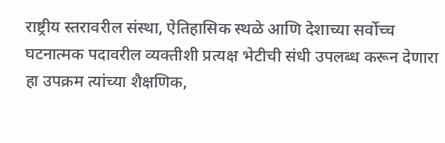राष्ट्रीय स्तरावरील संस्था, ऐतिहासिक स्थळे आणि देशाच्या सर्वोच्च घटनात्मक पदावरील व्यक्तीशी प्रत्यक्ष भेटीची संधी उपलब्ध करून देणारा हा उपक्रम त्यांच्या शैक्षणिक,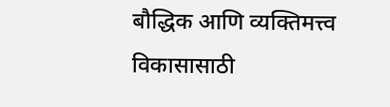बौद्धिक आणि व्यक्तिमत्त्व विकासासाठी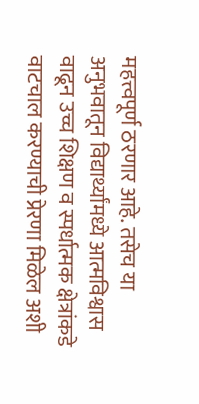महत्त्वपूर्ण ठरणार आहे. तसेच या अनुभवातून विद्यार्थ्यांमध्ये आत्मविश्वास वाढून उच्च शिक्षण व स्पर्धात्मक क्षेत्रांकडे वाटचाल करण्याची प्रेरणा मिळेल अशी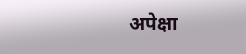अपेक्षा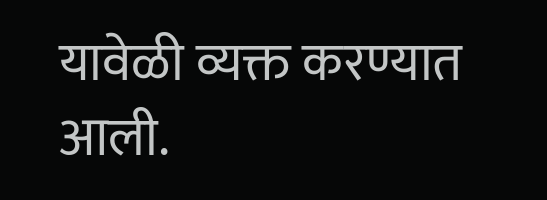यावेळी व्यक्त करण्यात आली.